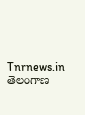Tnrnews.in
తెలంగాణ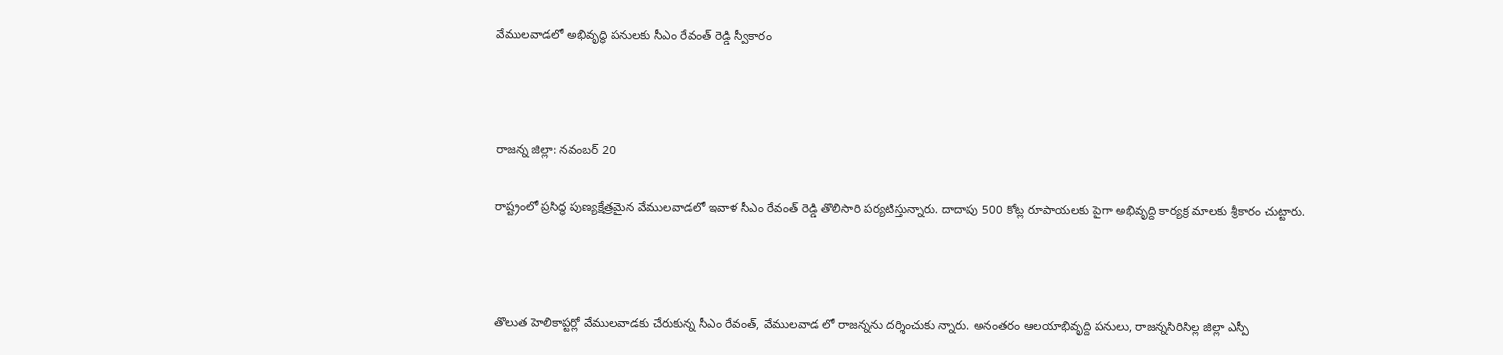వేములవాడలో అభివృద్ధి పనులకు సీఎం రేవంత్ రెడ్డి స్వీకారం



రాజన్న జిల్లా: నవంబర్ 20

రాష్ట్రంలో ప్రసిద్ధ పుణ్యక్షేత్రమైన వేములవాడలో ఇవాళ సీఎం రేవంత్‌ రెడ్డి తొలిసారి పర్యటిస్తున్నారు. దాదాపు 500 కోట్ల రూపాయలకు పైగా అభివృద్ది కార్యక్ర మాలకు శ్రీకారం చుట్టారు.



తొలుత హెలికాప్టర్లో వేములవాడకు చేరుకున్న సీఎం రేవంత్, వేములవాడ లో రాజన్నను దర్శించుకు న్నారు. అనంతరం ఆలయాభివృద్ది పనులు, రాజన్నసిరిసిల్ల జిల్లా ఎస్పీ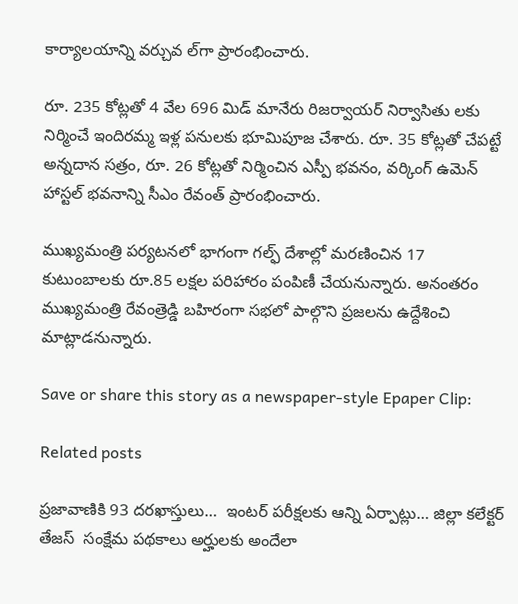కార్యాలయాన్ని వర్చువ ల్‌గా ప్రారంభించారు.

రూ. 235 కోట్లతో 4 వేల 696 మిడ్ మానేరు రిజర్వాయర్ నిర్వాసితు లకు నిర్మించే ఇందిరమ్మ ఇళ్ల పనులకు భూమిపూజ చేశారు. రూ. 35 కోట్లతో చేపట్టే అన్నదాన సత్రం, రూ. 26 కోట్లతో నిర్మించిన ఎస్పీ భవనం, వర్కింగ్ ఉమెన్ హాస్టల్ భవనాన్ని సీఎం రేవంత్‌ ప్రారంభించారు.

ముఖ్యమంత్రి పర్యటనలో భాగంగా గల్ఫ్ దేశాల్లో మరణించిన 17 కుటుంబాలకు రూ.85 లక్షల పరిహారం పంపిణీ చేయనున్నారు. అనంతరం ముఖ్యమంత్రి రేవంత్రెడ్డి బహిరంగా సభలో పాల్గొని ప్రజలను ఉద్దేశించి మాట్లాడనున్నారు.

Save or share this story as a newspaper-style Epaper Clip:

Related posts

ప్రజావాణికి 93 దరఖాస్తులు…  ఇంటర్ పరీక్షలకు ఆన్ని ఏర్పాట్లు… జిల్లా కలేక్టర్ తేజస్  సంక్షేమ పథకాలు అర్హులకు అందేలా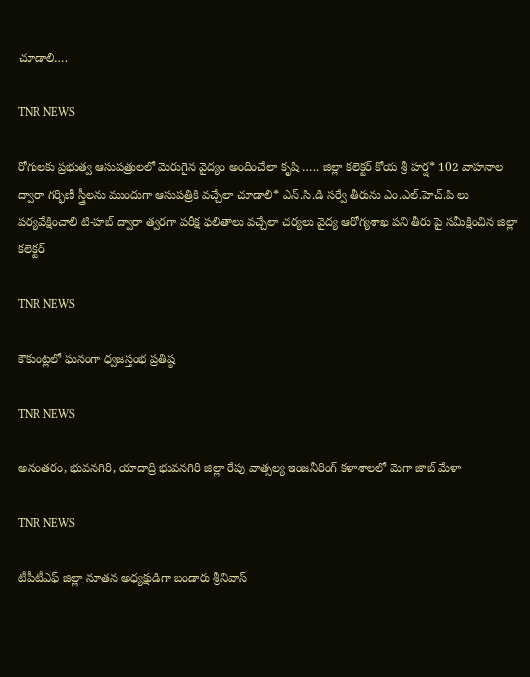చూడాలి….

TNR NEWS

రోగులకు ప్రభుత్వ ఆసుపత్రులలో మెరుగైన వైద్యం అందించేలా కృషి ….. జిల్లా కలెక్టర్ కోయ శ్రీ హర్ష* 102 వాహనాల ద్వారా గర్భిణీ స్త్రీలను ముందుగా ఆసుపత్రికి వచ్చేలా చూడాలి* ఎన్.సి.డి సర్వే తీరును ఎం.ఎల్.హెచ్.పి లు పర్యవేక్షించాలి టి-హబ్ ద్వారా త్వరగా పరీక్ష ఫలితాలు వచ్చేలా చర్యలు వైద్య ఆరోగ్యశాఖ పని తీరు పై సమీక్షించిన జిల్లా కలెక్టర్

TNR NEWS

కౌకుంట్లలో ఘనంగా ధ్వజస్తంభ ప్రతిష్ఠ

TNR NEWS

అనంతరం, భువనగిరి, యాదాద్రి భువనగిరి జిల్లా రేపు వాత్సల్య ఇంజనీరింగ్ కళాశాలలో మెగా జాబ్ మేళా

TNR NEWS

టీపీటీఎఫ్ జిల్లా నూతన అధ్యక్షుడిగా బండారు శ్రీనివాస్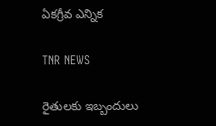ఏకగ్రీవ ఎన్నిక

TNR NEWS

రైతులకు ఇబ్బందులు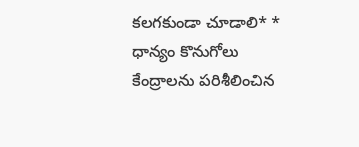కలగకుండా చూడాలి* * ధాన్యం కొనుగోలు కేంద్రాలను పరిశీలించిన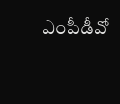ఎంపీడీవో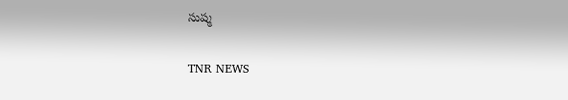సుష్మ

TNR NEWS